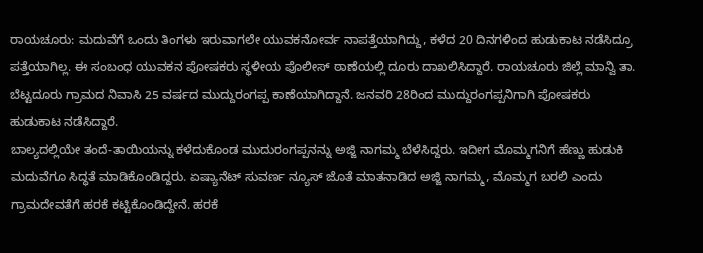ರಾಯಚೂರು: ಮದುವೆಗೆ ಒಂದು ತಿಂಗಳು ಇರುವಾಗಲೇ ಯುವಕನೋರ್ವ ನಾಪತ್ತೆಯಾಗಿದ್ದು, ಕಳೆದ 20 ದಿನಗಳಿಂದ ಹುಡುಕಾಟ ನಡೆಸಿದ್ರೂ ಪತ್ತೆಯಾಗಿಲ್ಲ. ಈ ಸಂಬಂಧ ಯುವಕನ ಪೋಷಕರು ಸ್ಥಳೀಯ ಪೊಲೀಸ್ ಠಾಣೆಯಲ್ಲಿ ದೂರು ದಾಖಲಿಸಿದ್ದಾರೆ. ರಾಯಚೂರು ಜಿಲ್ಲೆ ಮಾನ್ವಿ ತಾ. ಬೆಟ್ಟದೂರು ಗ್ರಾಮದ ನಿವಾಸಿ 25 ವರ್ಷದ ಮುದ್ದುರಂಗಪ್ಪ ಕಾಣೆಯಾಗಿದ್ದಾನೆ. ಜನವರಿ 28ರಿಂದ ಮುದ್ದುರಂಗಪ್ಪನಿಗಾಗಿ ಪೋಷಕರು ಹುಡುಕಾಟ ನಡೆಸಿದ್ದಾರೆ.
ಬಾಲ್ಯದಲ್ಲಿಯೇ ತಂದೆ-ತಾಯಿಯನ್ನು ಕಳೆದುಕೊಂಡ ಮುದುರಂಗಪ್ಪನನ್ನು ಅಜ್ಜಿ ನಾಗಮ್ಮ ಬೆಳೆಸಿದ್ದರು. ಇದೀಗ ಮೊಮ್ಮಗನಿಗೆ ಹೆಣ್ಣು ಹುಡುಕಿ ಮದುವೆಗೂ ಸಿದ್ಧತೆ ಮಾಡಿಕೊಂಡಿದ್ದರು. ಏಷ್ಯಾನೆಟ್ ಸುವರ್ಣ ನ್ಯೂಸ್ ಜೊತೆ ಮಾತನಾಡಿದ ಅಜ್ಜಿ ನಾಗಮ್ಮ, ಮೊಮ್ಮಗ ಬರಲಿ ಎಂದು ಗ್ರಾಮದೇವತೆಗೆ ಹರಕೆ ಕಟ್ಟಿಕೊಂಡಿದ್ದೇನೆ. ಹರಕೆ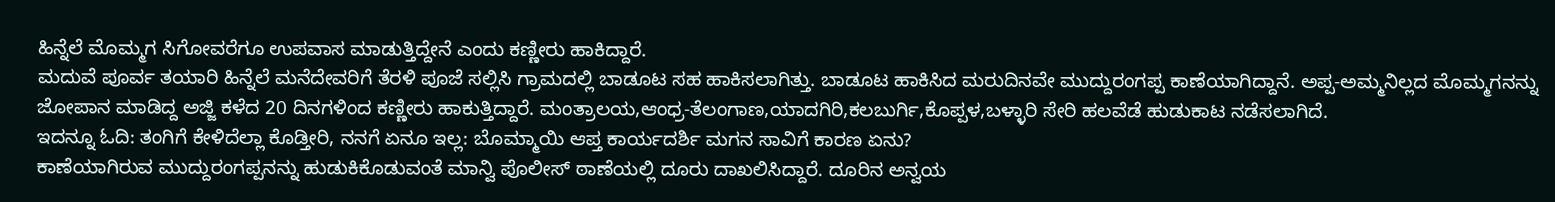ಹಿನ್ನೆಲೆ ಮೊಮ್ಮಗ ಸಿಗೋವರೆಗೂ ಉಪವಾಸ ಮಾಡುತ್ತಿದ್ದೇನೆ ಎಂದು ಕಣ್ಣೀರು ಹಾಕಿದ್ದಾರೆ.
ಮದುವೆ ಪೂರ್ವ ತಯಾರಿ ಹಿನ್ನೆಲೆ ಮನೆದೇವರಿಗೆ ತೆರಳಿ ಪೂಜೆ ಸಲ್ಲಿಸಿ ಗ್ರಾಮದಲ್ಲಿ ಬಾಡೂಟ ಸಹ ಹಾಕಿಸಲಾಗಿತ್ತು. ಬಾಡೂಟ ಹಾಕಿಸಿದ ಮರುದಿನವೇ ಮುದ್ದುರಂಗಪ್ಪ ಕಾಣೆಯಾಗಿದ್ದಾನೆ. ಅಪ್ಪ-ಅಮ್ಮನಿಲ್ಲದ ಮೊಮ್ಮಗನನ್ನು ಜೋಪಾನ ಮಾಡಿದ್ದ ಅಜ್ಜಿ ಕಳೆದ 20 ದಿನಗಳಿಂದ ಕಣ್ಣೀರು ಹಾಕುತ್ತಿದ್ದಾರೆ. ಮಂತ್ರಾಲಯ,ಆಂಧ್ರ-ತೆಲಂಗಾಣ,ಯಾದಗಿರಿ,ಕಲಬುರ್ಗಿ,ಕೊಪ್ಪಳ,ಬಳ್ಳಾರಿ ಸೇರಿ ಹಲವೆಡೆ ಹುಡುಕಾಟ ನಡೆಸಲಾಗಿದೆ.
ಇದನ್ನೂ ಓದಿ: ತಂಗಿಗೆ ಕೇಳಿದೆಲ್ಲಾ ಕೊಡ್ತೀರಿ, ನನಗೆ ಏನೂ ಇಲ್ಲ: ಬೊಮ್ಮಾಯಿ ಆಪ್ತ ಕಾರ್ಯದರ್ಶಿ ಮಗನ ಸಾವಿಗೆ ಕಾರಣ ಏನು?
ಕಾಣೆಯಾಗಿರುವ ಮುದ್ದುರಂಗಪ್ಪನನ್ನು ಹುಡುಕಿಕೊಡುವಂತೆ ಮಾನ್ವಿ ಪೊಲೀಸ್ ಠಾಣೆಯಲ್ಲಿ ದೂರು ದಾಖಲಿಸಿದ್ದಾರೆ. ದೂರಿನ ಅನ್ವಯ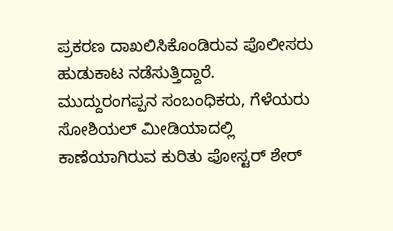ಪ್ರಕರಣ ದಾಖಲಿಸಿಕೊಂಡಿರುವ ಪೊಲೀಸರು ಹುಡುಕಾಟ ನಡೆಸುತ್ತಿದ್ದಾರೆ. ಮುದ್ದುರಂಗಪ್ಪನ ಸಂಬಂಧಿಕರು, ಗೆಳೆಯರು ಸೋಶಿಯಲ್ ಮೀಡಿಯಾದಲ್ಲಿ ಕಾಣೆಯಾಗಿರುವ ಕುರಿತು ಪೋಸ್ಟರ್ ಶೇರ್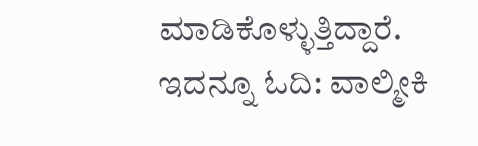ಮಾಡಿಕೊಳ್ಳುತ್ತಿದ್ದಾರೆ.
ಇದನ್ನೂ ಓದಿ: ವಾಲ್ಮೀಕಿ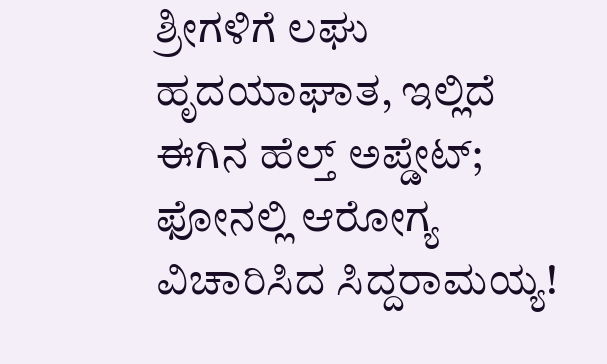ಶ್ರೀಗಳಿಗೆ ಲಘು ಹೃದಯಾಘಾತ, ಇಲ್ಲಿದೆ ಈಗಿನ ಹೆಲ್ತ್ ಅಪ್ಡೇಟ್; ಫೋನಲ್ಲಿ ಆರೋಗ್ಯ ವಿಚಾರಿಸಿದ ಸಿದ್ದರಾಮಯ್ಯ!